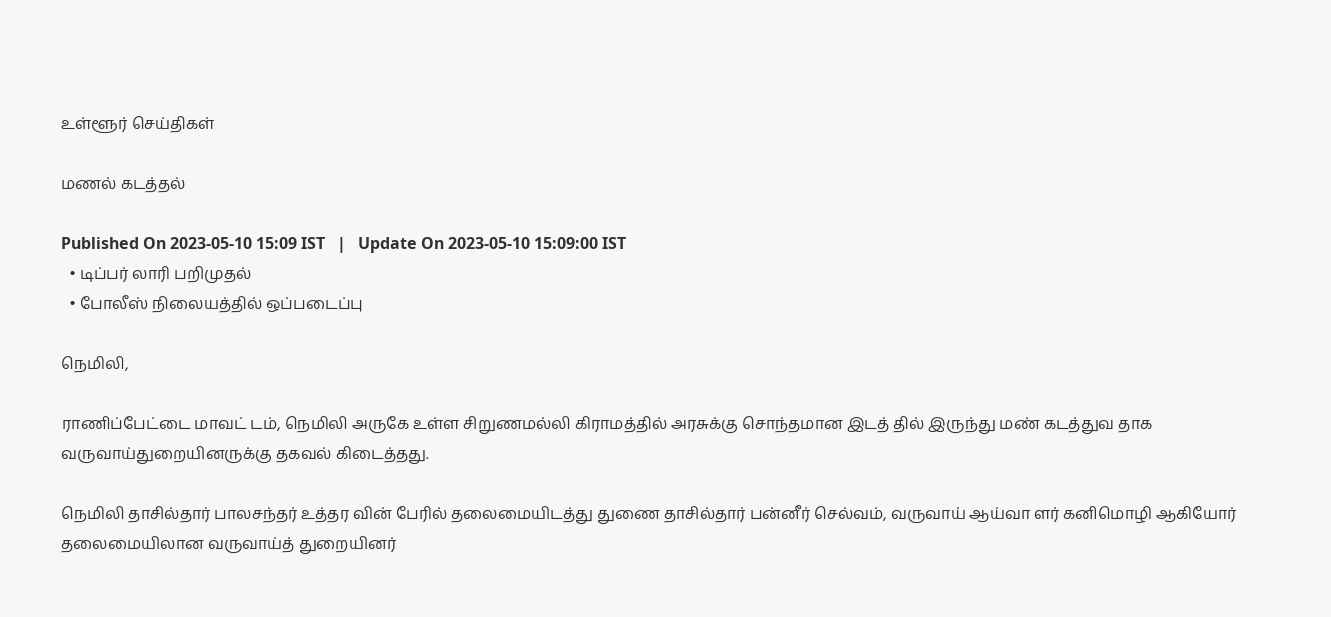உள்ளூர் செய்திகள்

மணல் கடத்தல்

Published On 2023-05-10 15:09 IST   |   Update On 2023-05-10 15:09:00 IST
  • டிப்பர் லாரி பறிமுதல்
  • போலீஸ் நிலையத்தில் ஒப்படைப்பு

நெமிலி,

ராணிப்பேட்டை மாவட் டம், நெமிலி அருகே உள்ள சிறுணமல்லி கிராமத்தில் அரசுக்கு சொந்தமான இடத் தில் இருந்து மண் கடத்துவ தாக வருவாய்துறையினருக்கு தகவல் கிடைத்தது.

நெமிலி தாசில்தார் பாலசந்தர் உத்தர வின் பேரில் தலைமையிடத்து துணை தாசில்தார் பன்னீர் செல்வம், வருவாய் ஆய்வா ளர் கனிமொழி ஆகியோர் தலைமையிலான வருவாய்த் துறையினர்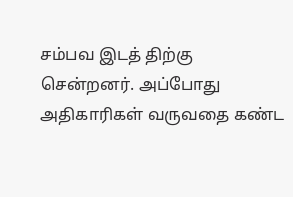சம்பவ இடத் திற்கு சென்றனர். அப்போது அதிகாரிகள் வருவதை கண்ட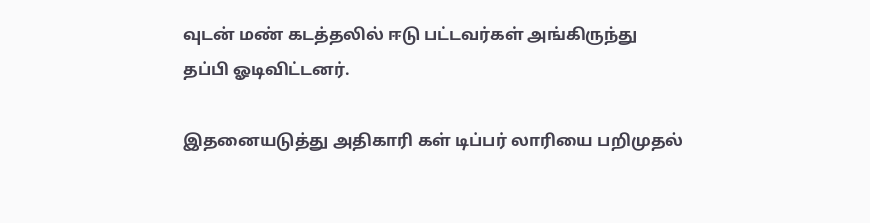வுடன் மண் கடத்தலில் ஈடு பட்டவர்கள் அங்கிருந்து தப்பி ஓடிவிட்டனர்.

இதனையடுத்து அதிகாரி கள் டிப்பர் லாரியை பறிமுதல்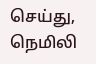செய்து, நெமிலி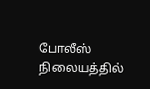போலீஸ் நிலையத்தில்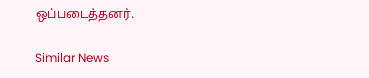ஒப்படைத்தனர்.

Similar News